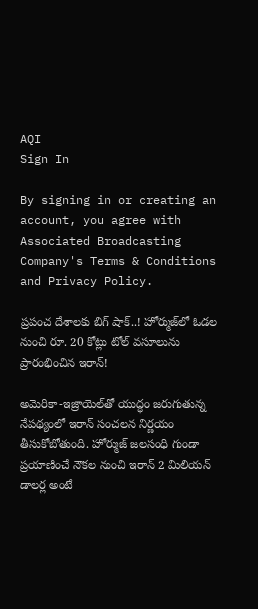AQI
Sign In

By signing in or creating an account, you agree with Associated Broadcasting Company's Terms & Conditions and Privacy Policy.

ప్రపంచ దేశాలకు బిగ్ షాక్..! హోర్ముజ్‌లో ఓడల నుంచి రూ. 20 కోట్లు టోల్ వసూలును ప్రారంభించిన ఇరాన్!

అమెరికా-ఇజ్రాయెల్‌తో యుద్ధం జరుగుతున్న నేపథ్యంలో ఇరాన్ సంచలన నిర్ణయం తీసుకోబోతుంది. హోర్ముజ్ జలసంధి గుండా ప్రయాణించే నౌకల నుంచి ఇరాన్ 2 మిలియన్ డాలర్ల అంటే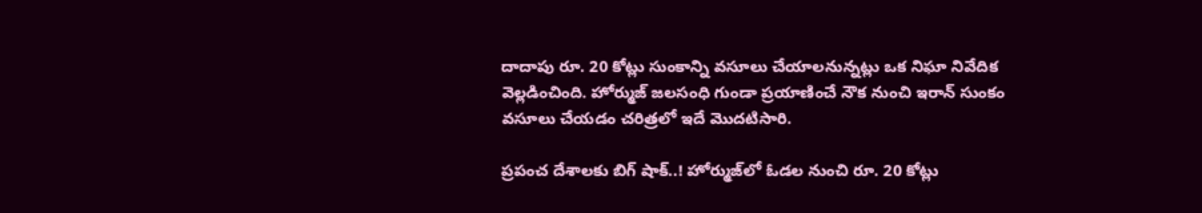దాదాపు రూ. 20 కోట్లు సుంకాన్ని వసూలు చేయాలనున్నట్లు ఒక నిఘా నివేదిక వెల్లడించింది. హోర్ముజ్ జలసంధి గుండా ప్రయాణించే నౌక నుంచి ఇరాన్ సుంకం వసూలు చేయడం చరిత్రలో ఇదే మొదటిసారి.

ప్రపంచ దేశాలకు బిగ్ షాక్..! హోర్ముజ్‌లో ఓడల నుంచి రూ. 20 కోట్లు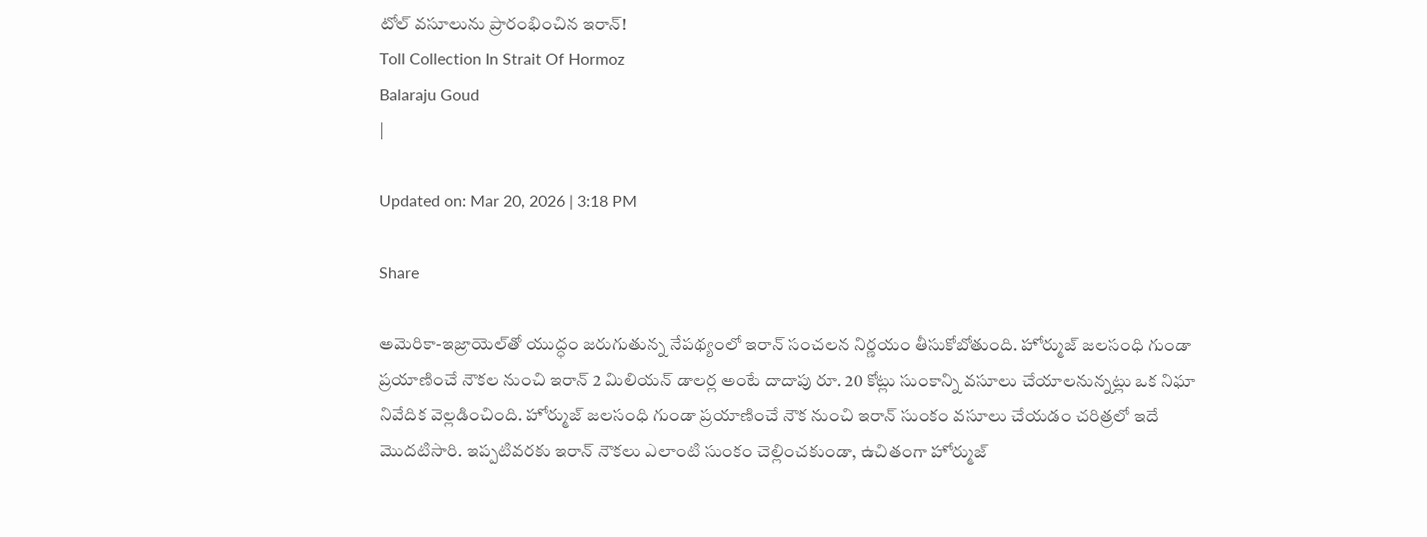టోల్ వసూలును ప్రారంభించిన ఇరాన్!
Toll Collection In Strait Of Hormoz
Balaraju Goud
|

Updated on: Mar 20, 2026 | 3:18 PM

Share

అమెరికా-ఇజ్రాయెల్‌తో యుద్ధం జరుగుతున్న నేపథ్యంలో ఇరాన్ సంచలన నిర్ణయం తీసుకోబోతుంది. హోర్ముజ్ జలసంధి గుండా ప్రయాణించే నౌకల నుంచి ఇరాన్ 2 మిలియన్ డాలర్ల అంటే దాదాపు రూ. 20 కోట్లు సుంకాన్ని వసూలు చేయాలనున్నట్లు ఒక నిఘా నివేదిక వెల్లడించింది. హోర్ముజ్ జలసంధి గుండా ప్రయాణించే నౌక నుంచి ఇరాన్ సుంకం వసూలు చేయడం చరిత్రలో ఇదే మొదటిసారి. ఇప్పటివరకు ఇరాన్ నౌకలు ఎలాంటి సుంకం చెల్లించకుండా, ఉచితంగా హోర్ముజ్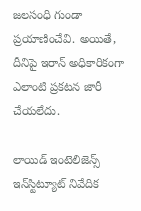జలసంధి గుండా ప్రయాణించేవి. అయితే, దీనిపై ఇరాన్ అధికారికంగా ఎలాంటి ప్రకటన జారీ చేయలేదు.

లాయిడ్ ఇంటెలిజెన్స్ ఇన్‌స్టిట్యూట్ నివేదిక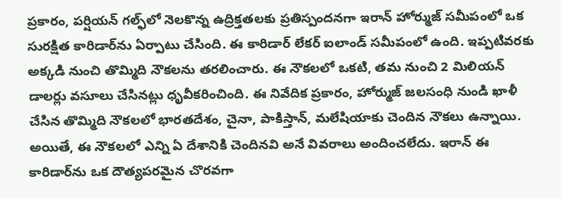ప్రకారం, పర్షియన్ గల్ఫ్‌లో నెలకొన్న ఉద్రిక్తతలకు ప్రతిస్పందనగా ఇరాన్ హోర్ముజ్ సమీపంలో ఒక సురక్షిత కారిడార్‌ను ఏర్పాటు చేసింది. ఈ కారిడార్ లేకర్ ఐలాండ్ సమీపంలో ఉంది. ఇప్పటివరకు అక్కడి నుంచి తొమ్మిది నౌకలను తరలించారు. ఈ నౌకలలో ఒకటి, తమ నుంచి 2 మిలియన్ డాలర్లు వసూలు చేసినట్లు ధృవీకరించింది. ఈ నివేదిక ప్రకారం, హోర్ముజ్ జలసంధి నుండి ఖాళీ చేసిన తొమ్మిది నౌకలలో భారతదేశం, చైనా, పాకిస్తాన్, మలేషియాకు చెందిన నౌకలు ఉన్నాయి. అయితే, ఈ నౌకలలో ఎన్ని ఏ దేశానికి చెందినవి అనే వివరాలు అందించలేదు. ఇరాన్ ఈ కారిడార్‌ను ఒక దౌత్యపరమైన చొరవగా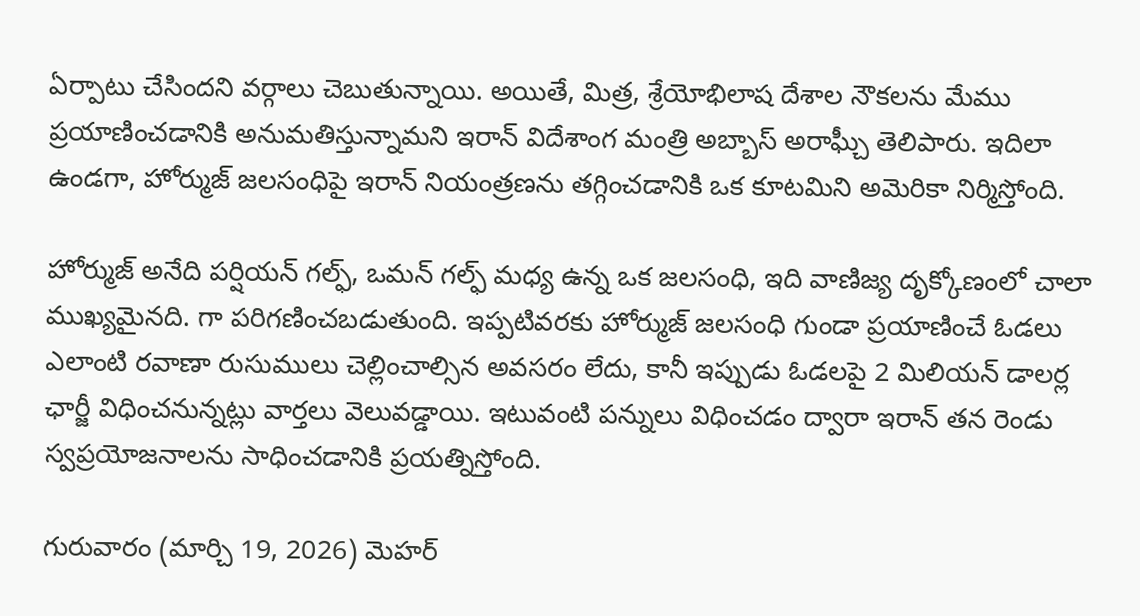ఏర్పాటు చేసిందని వర్గాలు చెబుతున్నాయి. అయితే, మిత్ర, శ్రేయోభిలాష దేశాల నౌకలను మేము ప్రయాణించడానికి అనుమతిస్తున్నామని ఇరాన్ విదేశాంగ మంత్రి అబ్బాస్ అరాఘ్చీ తెలిపారు. ఇదిలా ఉండగా, హోర్ముజ్ జలసంధిపై ఇరాన్ నియంత్రణను తగ్గించడానికి ఒక కూటమిని అమెరికా నిర్మిస్తోంది.

హోర్ముజ్ అనేది పర్షియన్ గల్ఫ్, ఒమన్ గల్ఫ్ మధ్య ఉన్న ఒక జలసంధి, ఇది వాణిజ్య దృక్కోణంలో చాలా ముఖ్యమైనది. గా పరిగణించబడుతుంది. ఇప్పటివరకు హోర్ముజ్ జలసంధి గుండా ప్రయాణించే ఓడలు ఎలాంటి రవాణా రుసుములు చెల్లించాల్సిన అవసరం లేదు, కానీ ఇప్పుడు ఓడలపై 2 మిలియన్ డాలర్ల ఛార్జీ విధించనున్నట్లు వార్తలు వెలువడ్డాయి. ఇటువంటి పన్నులు విధించడం ద్వారా ఇరాన్ తన రెండు స్వప్రయోజనాలను సాధించడానికి ప్రయత్నిస్తోంది.

గురువారం (మార్చి 19, 2026) మెహర్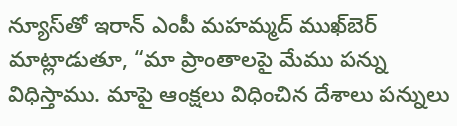న్యూస్‌తో ఇరాన్ ఎంపీ మహమ్మద్ ముఖ్‌బెర్ మాట్లాడుతూ, “మా ప్రాంతాలపై మేము పన్ను విధిస్తాము. మాపై ఆంక్షలు విధించిన దేశాలు పన్నులు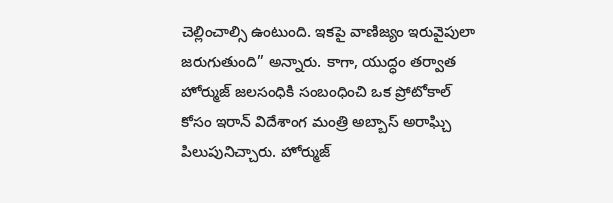చెల్లించాల్సి ఉంటుంది. ఇకపై వాణిజ్యం ఇరువైపులా జరుగుతుంది” అన్నారు. కాగా, యుద్ధం తర్వాత హోర్ముజ్ జలసంధికి సంబంధించి ఒక ప్రోటోకాల్ కోసం ఇరాన్ విదేశాంగ మంత్రి అబ్బాస్ అరాఘ్చి పిలుపునిచ్చారు. హోర్ముజ్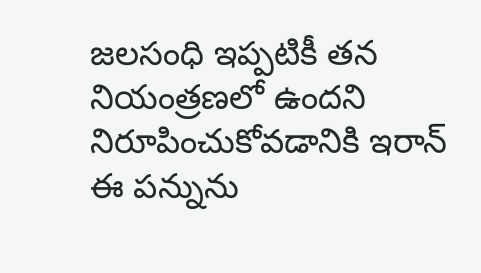జలసంధి ఇప్పటికీ తన నియంత్రణలో ఉందని నిరూపించుకోవడానికి ఇరాన్ ఈ పన్నును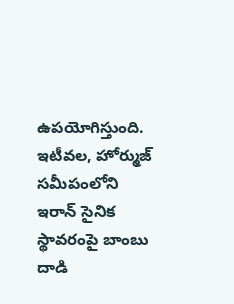ఉపయోగిస్తుంది. ఇటీవల, హోర్ముజ్ సమీపంలోని ఇరాన్ సైనిక స్థావరంపై బాంబు దాడి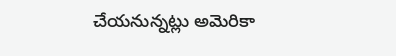చేయనున్నట్లు అమెరికా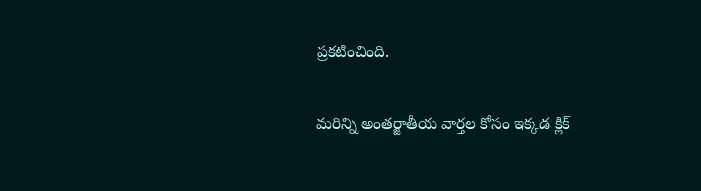ప్రకటించింది.

మరిన్ని అంతర్జాతీయ వార్తల కోసం ఇక్కడ క్లిక్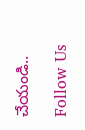చేయండి..

Follow Us